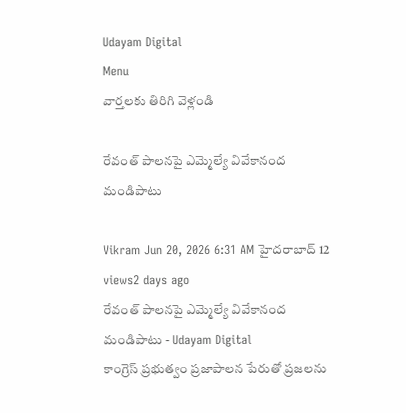Udayam Digital
Menu
వార్తలకు తిరిగి వెళ్లండి

రేవంత్ పాలనపై ఎమ్మెల్యే వివేకానంద మండిపాటు

Vikram Jun 20, 2026 6:31 AM హైదరాబాద్ 12 views2 days ago
రేవంత్ పాలనపై ఎమ్మెల్యే వివేకానంద మండిపాటు - Udayam Digital
కాంగ్రెస్ ప్రభుత్వం ప్రజాపాలన పేరుతో ప్రజలను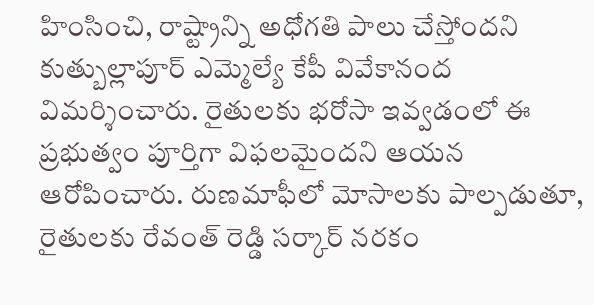హింసించి, రాష్ట్రాన్ని అధోగతి పాలు చేస్తోందని కుత్బుల్లాపూర్ ఎమ్మెల్యే కేపీ వివేకానంద విమర్శించారు. రైతులకు భరోసా ఇవ్వడంలో ఈ ప్రభుత్వం పూర్తిగా విఫలమైందని ఆయన ఆరోపించారు. రుణమాఫీలో మోసాలకు పాల్పడుతూ, రైతులకు రేవంత్ రెడ్డి సర్కార్ నరకం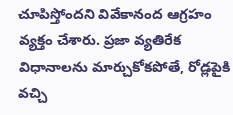చూపిస్తోందని వివేకానంద ఆగ్రహం వ్యక్తం చేశారు. ప్రజా వ్యతిరేక విధానాలను మార్చుకోకపోతే, రోడ్లపైకి వచ్చి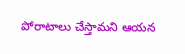పోరాటాలు చేస్తామని ఆయన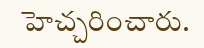హెచ్చరించారు.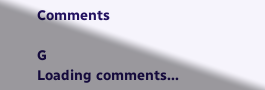Comments

G
Loading comments...